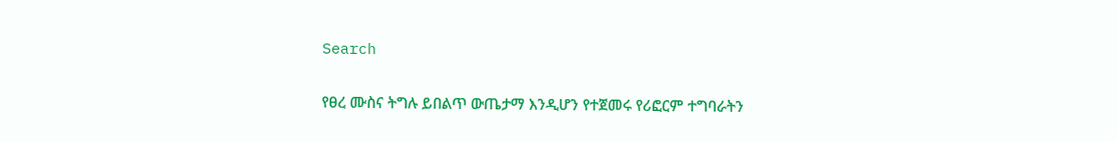Search

የፀረ ሙስና ትግሉ ይበልጥ ውጤታማ እንዲሆን የተጀመሩ የሪፎርም ተግባራትን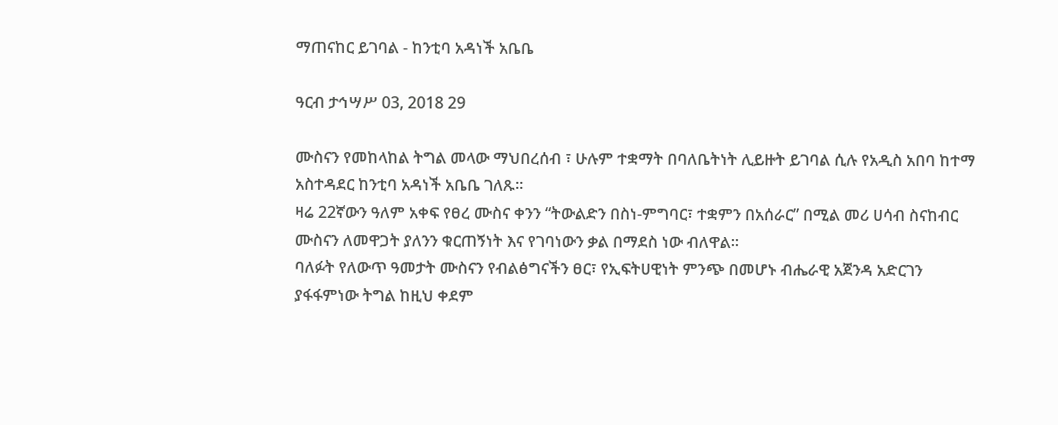ማጠናከር ይገባል - ከንቲባ አዳነች አቤቤ

ዓርብ ታኅሣሥ 03, 2018 29

ሙስናን የመከላከል ትግል መላው ማህበረሰብ ፣ ሁሉም ተቋማት በባለቤትነት ሊይዙት ይገባል ሲሉ የአዲስ አበባ ከተማ አስተዳደር ከንቲባ አዳነች አቤቤ ገለጹ።
ዛሬ 22ኛውን ዓለም አቀፍ የፀረ ሙስና ቀንን “ትውልድን በስነ-ምግባር፣ ተቋምን በአሰራር” በሚል መሪ ሀሳብ ስናከብር ሙስናን ለመዋጋት ያለንን ቁርጠኝነት እና የገባነውን ቃል በማደስ ነው ብለዋል።
ባለፉት የለውጥ ዓመታት ሙስናን የብልፅግናችን ፀር፣ የኢፍትሀዊነት ምንጭ በመሆኑ ብሔራዊ አጀንዳ አድርገን ያፋፋምነው ትግል ከዚህ ቀደም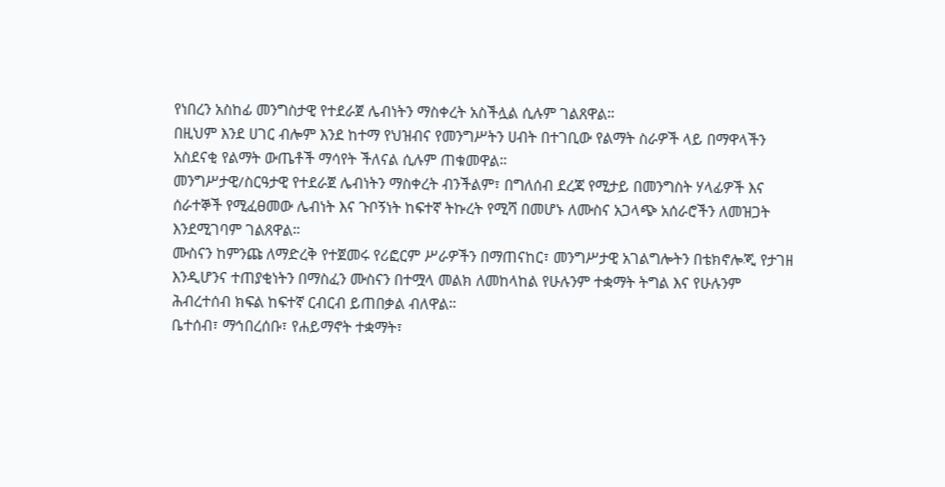የነበረን አስከፊ መንግስታዊ የተደራጀ ሌብነትን ማስቀረት አስችሏል ሲሉም ገልጸዋል።
በዚህም እንደ ሀገር ብሎም እንደ ከተማ የህዝብና የመንግሥትን ሀብት በተገቢው የልማት ስራዎች ላይ በማዋላችን አስደናቂ የልማት ውጤቶች ማሳየት ችለናል ሲሉም ጠቁመዋል።
መንግሥታዊ/ስርዓታዊ የተደራጀ ሌብነትን ማስቀረት ብንችልም፣ በግለሰብ ደረጃ የሚታይ በመንግስት ሃላፊዎች እና ሰራተኞች የሚፈፀመው ሌብነት እና ጉቦኝነት ከፍተኛ ትኩረት የሚሻ በመሆኑ ለሙስና አጋላጭ አሰራሮችን ለመዝጋት እንደሚገባም ገልጸዋል።
ሙስናን ከምንጩ ለማድረቅ የተጀመሩ የሪፎርም ሥራዎችን በማጠናከር፣ መንግሥታዊ አገልግሎትን በቴክኖሎጂ የታገዘ እንዲሆንና ተጠያቂነትን በማስፈን ሙስናን በተሟላ መልክ ለመከላከል የሁሉንም ተቋማት ትግል እና የሁሉንም ሕብረተሰብ ክፍል ከፍተኛ ርብርብ ይጠበቃል ብለዋል።
ቤተሰብ፣ ማኅበረሰቡ፣ የሐይማኖት ተቋማት፣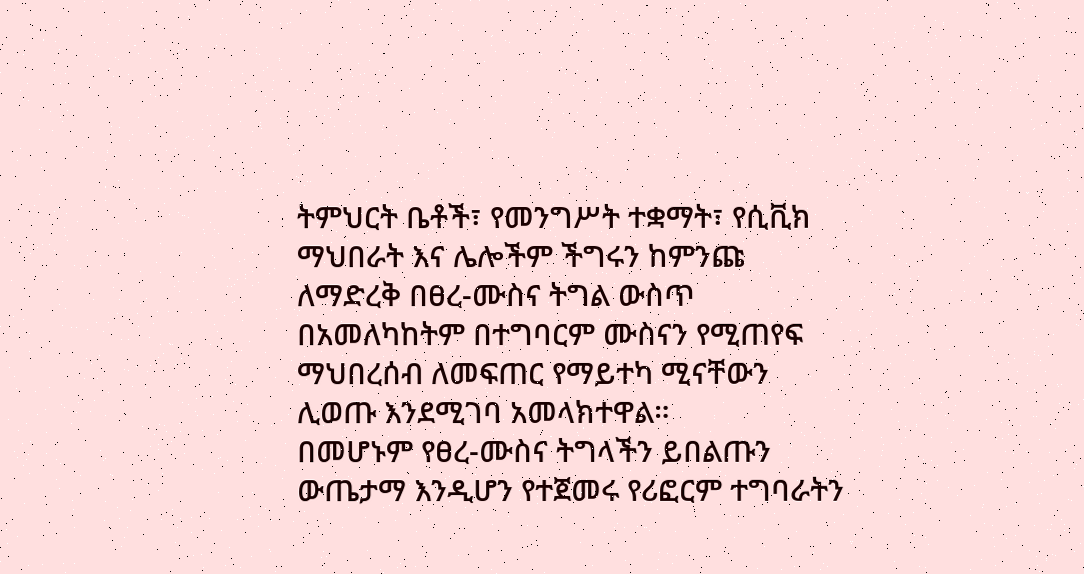ትምህርት ቤቶች፣ የመንግሥት ተቋማት፣ የሲቪክ ማህበራት እና ሌሎችም ችግሩን ከምንጩ ለማድረቅ በፀረ-ሙስና ትግል ውስጥ በአመለካከትም በተግባርም ሙስናን የሚጠየፍ ማህበረሰብ ለመፍጠር የማይተካ ሚናቸውን ሊወጡ እንደሚገባ አመላክተዋል።
በመሆኑም የፀረ-ሙስና ትግላችን ይበልጡን ውጤታማ እንዲሆን የተጀመሩ የሪፎርም ተግባራትን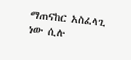ማጠናከር አስፈላጊ ነው ሲሉ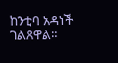ከንቲባ አዳነች ገልጸዋል።